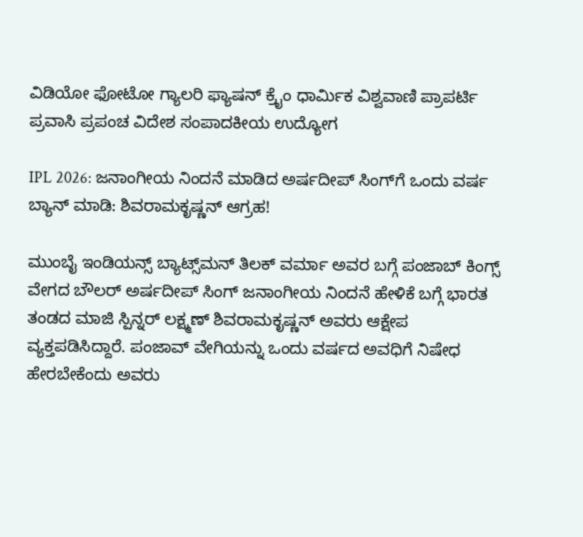ವಿಡಿಯೋ ಫೋಟೋ ಗ್ಯಾಲರಿ ಫ್ಯಾಷನ್ ಕ್ರೈಂ ಧಾರ್ಮಿಕ ವಿಶ್ವವಾಣಿ ಪ್ರಾಪರ್ಟಿ ಪ್ರವಾಸಿ ಪ್ರಪಂಚ ವಿದೇಶ ಸಂಪಾದಕೀಯ ಉದ್ಯೋಗ

IPL 2026: ಜನಾಂಗೀಯ ನಿಂದನೆ ಮಾಡಿದ ಅರ್ಷದೀಪ್‌ ಸಿಂಗ್‌ಗೆ ಒಂದು ವರ್ಷ ಬ್ಯಾನ್‌ ಮಾಡಿ: ಶಿವರಾಮಕೃಷ್ಣನ್‌ ಆಗ್ರಹ!

ಮುಂಬೈ ಇಂಡಿಯನ್ಸ್‌ ಬ್ಯಾಟ್ಸ್‌ಮನ್‌ ತಿಲಕ್‌ ವರ್ಮಾ ಅವರ ಬಗ್ಗೆ ಪಂಜಾಬ್‌ ಕಿಂಗ್ಸ್‌ ವೇಗದ ಬೌಲರ್‌ ಅರ್ಷದೀಪ್‌ ಸಿಂಗ್‌ ಜನಾಂಗೀಯ ನಿಂದನೆ ಹೇಳಿಕೆ ಬಗ್ಗೆ ಭಾರತ ತಂಡದ ಮಾಜಿ ಸ್ಪಿನ್ನರ್‌ ಲಕ್ಷ್ಮಣ್‌ ಶಿವರಾಮಕೃಷ್ಣನ್‌ ಅವರು ಆಕ್ಷೇಪ ವ್ಯಕ್ತಪಡಿಸಿದ್ದಾರೆ. ಪಂಜಾವ್‌ ವೇಗಿಯನ್ನು ಒಂದು ವರ್ಷದ ಅವಧಿಗೆ ನಿಷೇಧ ಹೇರಬೇಕೆಂದು ಅವರು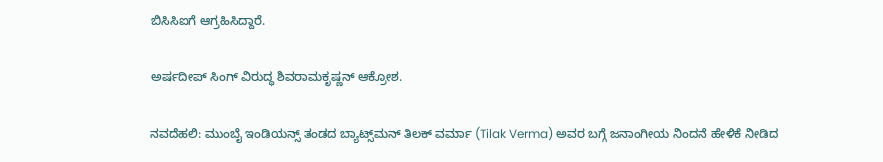ಬಿಸಿಸಿಐಗೆ ಆಗ್ರಹಿಸಿದ್ದಾರೆ.

ಅರ್ಷದೀಪ್‌ ಸಿಂಗ್‌ ವಿರುದ್ಧ ಶಿವರಾಮಕೃಷ್ಣನ್‌ ಆಕ್ರೋಶ.

ನವದೆಹಲಿ: ಮುಂಬೈ ಇಂಡಿಯನ್ಸ್‌ ತಂಡದ ಬ್ಯಾಟ್ಸ್‌ಮನ್‌ ತಿಲಕ್‌ ವರ್ಮಾ (Tilak Verma) ಅವರ ಬಗ್ಗೆ ಜನಾಂಗೀಯ ನಿಂದನೆ ಹೇಳಿಕೆ ನೀಡಿದ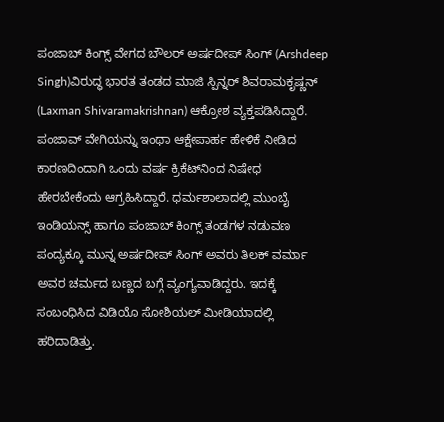ಪಂಜಾಬ್‌ ಕಿಂಗ್ಸ್‌ ವೇಗದ ಬೌಲರ್‌ ಅರ್ಷದೀಪ್‌ ಸಿಂಗ್‌ (Arshdeep Singh)ವಿರುದ್ಧ ಭಾರತ ತಂಡದ ಮಾಜಿ ಸ್ಪಿನ್ನರ್‌ ಶಿವರಾಮಕೃಷ್ಣನ್‌ (Laxman Shivaramakrishnan) ಆಕ್ರೋಶ ವ್ಯಕ್ತಪಡಿಸಿದ್ದಾರೆ. ಪಂಜಾವ್‌ ವೇಗಿಯನ್ನು ಇಂಥಾ ಆಕ್ಷೇಪಾರ್ಹ ಹೇಳಿಕೆ ನೀಡಿದ ಕಾರಣದಿಂದಾಗಿ ಒಂದು ವರ್ಷ ಕ್ರಿಕೆಟ್‌ನಿಂದ ನಿಷೇಧ ಹೇರಬೇಕೆಂದು ಆಗ್ರಹಿಸಿದ್ದಾರೆ. ಧರ್ಮಶಾಲಾದಲ್ಲಿ ಮುಂಬೈ ಇಂಡಿಯನ್ಸ್‌ ಹಾಗೂ ಪಂಜಾಬ್‌ ಕಿಂಗ್ಸ್‌ ತಂಡಗಳ ನಡುವಣ ಪಂದ್ಯಕ್ಕೂ ಮುನ್ನ ಅರ್ಷದೀಪ್‌ ಸಿಂಗ್‌ ಅವರು ತಿಲಕ್‌ ವರ್ಮಾ ಅವರ ಚರ್ಮದ ಬಣ್ಣದ ಬಗ್ಗೆ ವ್ಯಂಗ್ಯವಾಡಿದ್ದರು. ಇದಕ್ಕೆ ಸಂಬಂಧಿಸಿದ ವಿಡಿಯೊ ಸೋಶಿಯಲ್‌ ಮೀಡಿಯಾದಲ್ಲಿ ಹರಿದಾಡಿತ್ತು.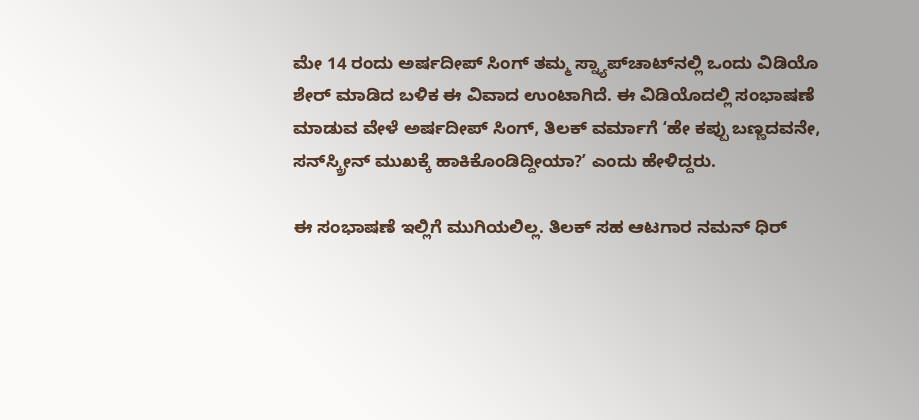ಮೇ 14 ರಂದು ಅರ್ಷದೀಪ್‌ ಸಿಂಗ್‌ ತಮ್ಮ ಸ್ನ್ಯಾಪ್‌ಚಾಟ್‌ನಲ್ಲಿ ಒಂದು ವಿಡಿಯೊ ಶೇರ್‌ ಮಾಡಿದ ಬಳಿಕ ಈ ವಿವಾದ ಉಂಟಾಗಿದೆ. ಈ ವಿಡಿಯೊದಲ್ಲಿ ಸಂಭಾಷಣೆ ಮಾಡುವ ವೇಳೆ ಅರ್ಷದೀಪ್‌ ಸಿಂಗ್‌, ತಿಲಕ್‌ ವರ್ಮಾಗೆ ʻಹೇ ಕಪ್ಪು ಬಣ್ಣದವನೇ, ಸನ್‌ಸ್ಕ್ರೀನ್‌ ಮುಖಕ್ಕೆ ಹಾಕಿಕೊಂಡಿದ್ದೀಯಾ?ʼ ಎಂದು ಹೇಳಿದ್ದರು.

ಈ ಸಂಭಾಷಣೆ ಇಲ್ಲಿಗೆ ಮುಗಿಯಲಿಲ್ಲ. ತಿಲಕ್‌ ಸಹ ಆಟಗಾರ ನಮನ್‌ ಧಿರ್‌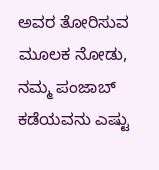ಅವರ ತೋರಿಸುವ ಮೂಲಕ ನೋಡು, ನಮ್ಮ ಪಂಜಾಬ್‌ ಕಡೆಯವನು ಎಷ್ಟು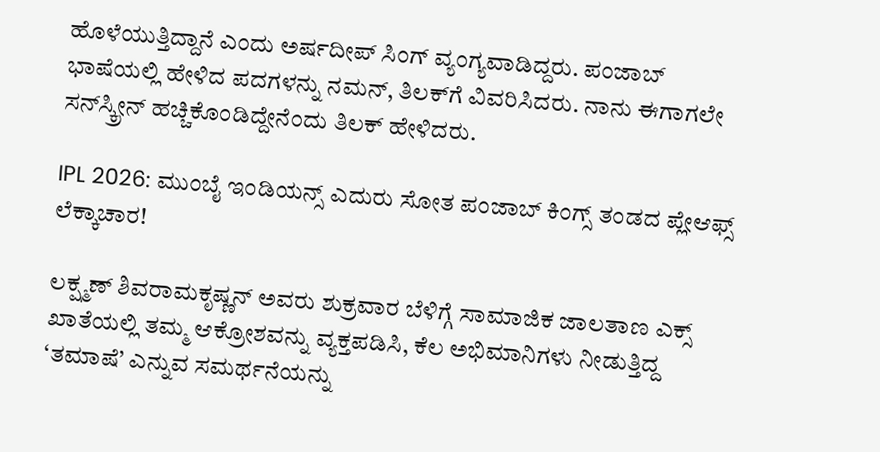ಹೊಳೆಯುತ್ತಿದ್ದಾನೆ ಎಂದು ಅರ್ಷದೀಪ್‌ ಸಿಂಗ್‌ ವ್ಯಂಗ್ಯವಾಡಿದ್ದರು. ಪಂಜಾಬ್‌ ಭಾಷೆಯಲ್ಲಿ ಹೇಳಿದ ಪದಗಳನ್ನು ನಮನ್‌, ತಿಲಕ್‌ಗೆ ವಿವರಿಸಿದರು. ನಾನು ಈಗಾಗಲೇ ಸನ್‌ಸ್ಕ್ರೀನ್‌ ಹಚ್ಚಿಕೊಂಡಿದ್ದೇನೆಂದು ತಿಲಕ್‌ ಹೇಳಿದರು.

IPL 2026: ಮುಂಬೈ ಇಂಡಿಯನ್ಸ್‌ ಎದುರು ಸೋತ ಪಂಜಾಬ್‌ ಕಿಂಗ್ಸ್‌ ತಂಡದ ಪ್ಲೇಆಫ್ಸ್‌ ಲೆಕ್ಕಾಚಾರ!

ಲಕ್ಷ್ಮಣ್‌ ಶಿವರಾಮಕೃಷ್ಣನ್‌ ಅವರು ಶುಕ್ರವಾರ ಬೆಳಿಗ್ಗೆ ಸಾಮಾಜಿಕ ಜಾಲತಾಣ ಎಕ್ಸ್‌ ಖಾತೆಯಲ್ಲಿ ತಮ್ಮ ಆಕ್ರೋಶವನ್ನು ವ್ಯಕ್ತಪಡಿಸಿ, ಕೆಲ ಅಭಿಮಾನಿಗಳು ನೀಡುತ್ತಿದ್ದ ‘ತಮಾಷೆ’ ಎನ್ನುವ ಸಮರ್ಥನೆಯನ್ನು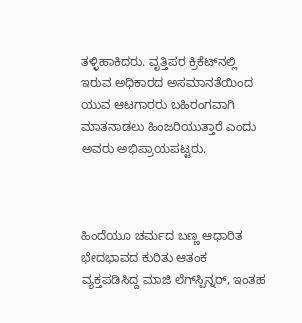ತಳ್ಳಿಹಾಕಿದರು. ವೃತ್ತಿಪರ ಕ್ರಿಕೆಟ್‌ನಲ್ಲಿ ಇರುವ ಅಧಿಕಾರದ ಅಸಮಾನತೆಯಿಂದ ಯುವ ಆಟಗಾರರು ಬಹಿರಂಗವಾಗಿ ಮಾತನಾಡಲು ಹಿಂಜರಿಯುತ್ತಾರೆ ಎಂದು ಅವರು ಅಭಿಪ್ರಾಯಪಟ್ಟರು.



ಹಿಂದೆಯೂ ಚರ್ಮದ ಬಣ್ಣ ಆಧಾರಿತ ಭೇದಭಾವದ ಕುರಿತು ಆತಂಕ ವ್ಯಕ್ತಪಡಿಸಿದ್ದ ಮಾಜಿ ಲೆಗ್‌ಸ್ಪಿನ್ನರ್, ಇಂತಹ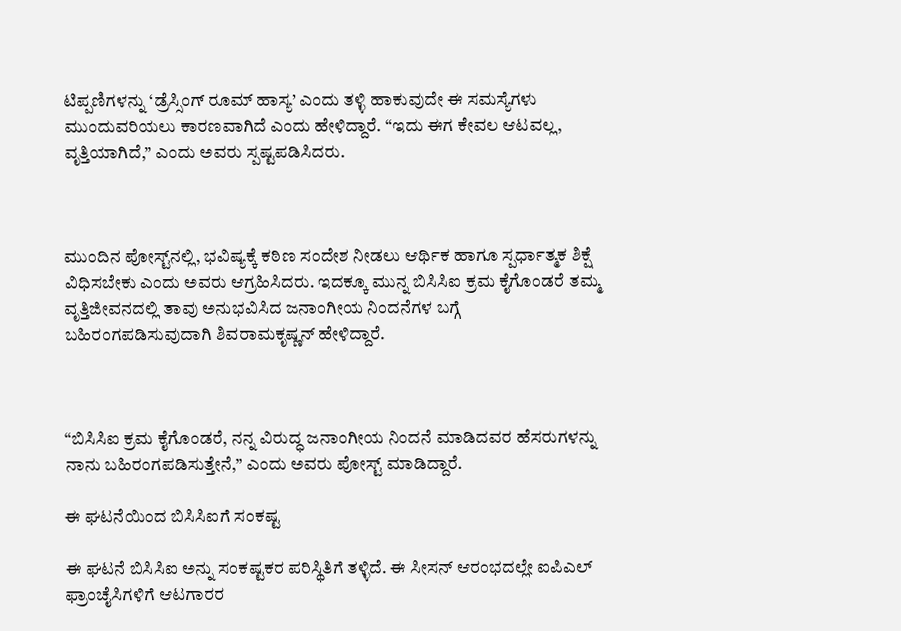ಟಿಪ್ಪಣಿಗಳನ್ನು ‘ಡ್ರೆಸ್ಸಿಂಗ್ ರೂಮ್ ಹಾಸ್ಯ’ ಎಂದು ತಳ್ಳಿ ಹಾಕುವುದೇ ಈ ಸಮಸ್ಯೆಗಳು ಮುಂದುವರಿಯಲು ಕಾರಣವಾಗಿದೆ ಎಂದು ಹೇಳಿದ್ದಾರೆ. “ಇದು ಈಗ ಕೇವಲ ಆಟವಲ್ಲ, ವೃತ್ತಿಯಾಗಿದೆ,” ಎಂದು ಅವರು ಸ್ಪಷ್ಟಪಡಿಸಿದರು.



ಮುಂದಿನ ಪೋಸ್ಟ್‌ನಲ್ಲಿ, ಭವಿಷ್ಯಕ್ಕೆ ಕಠಿಣ ಸಂದೇಶ ನೀಡಲು ಆರ್ಥಿಕ ಹಾಗೂ ಸ್ಪರ್ಧಾತ್ಮಕ ಶಿಕ್ಷೆ ವಿಧಿಸಬೇಕು ಎಂದು ಅವರು ಆಗ್ರಹಿಸಿದರು. ಇದಕ್ಕೂ ಮುನ್ನ ಬಿಸಿಸಿಐ ಕ್ರಮ ಕೈಗೊಂಡರೆ ತಮ್ಮ ವೃತ್ತಿಜೀವನದಲ್ಲಿ ತಾವು ಅನುಭವಿಸಿದ ಜನಾಂಗೀಯ ನಿಂದನೆಗಳ ಬಗ್ಗೆ ಬಹಿರಂಗಪಡಿಸುವುದಾಗಿ ಶಿವರಾಮಕೃಷ್ಣನ್ ಹೇಳಿದ್ದಾರೆ.



“ಬಿಸಿಸಿಐ ಕ್ರಮ ಕೈಗೊಂಡರೆ, ನನ್ನ ವಿರುದ್ಧ ಜನಾಂಗೀಯ ನಿಂದನೆ ಮಾಡಿದವರ ಹೆಸರುಗಳನ್ನು ನಾನು ಬಹಿರಂಗಪಡಿಸುತ್ತೇನೆ,” ಎಂದು ಅವರು ಪೋಸ್ಟ್ ಮಾಡಿದ್ದಾರೆ.

ಈ ಘಟನೆಯಿಂದ ಬಿಸಿಸಿಐಗೆ ಸಂಕಷ್ಟ

ಈ ಘಟನೆ ಬಿಸಿಸಿಐ ಅನ್ನು ಸಂಕಷ್ಟಕರ ಪರಿಸ್ಥಿತಿಗೆ ತಳ್ಳಿದೆ. ಈ ಸೀಸನ್ ಆರಂಭದಲ್ಲೇ ಐಪಿಎಲ್ ಫ್ರಾಂಚೈಸಿಗಳಿಗೆ ಆಟಗಾರರ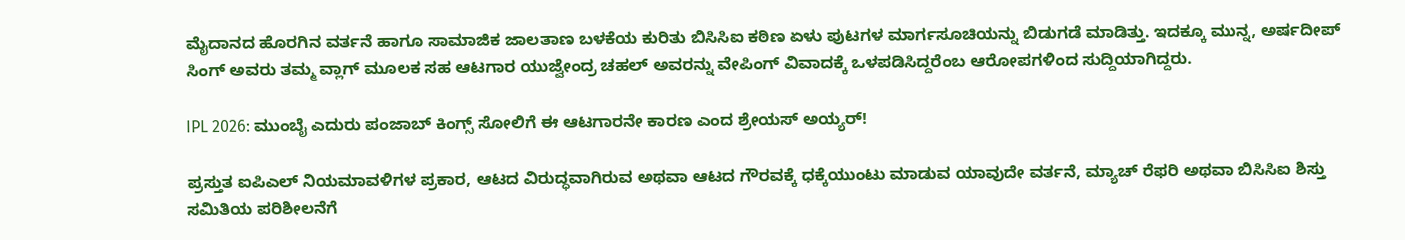ಮೈದಾನದ ಹೊರಗಿನ ವರ್ತನೆ ಹಾಗೂ ಸಾಮಾಜಿಕ ಜಾಲತಾಣ ಬಳಕೆಯ ಕುರಿತು ಬಿಸಿಸಿಐ ಕಠಿಣ ಏಳು ಪುಟಗಳ ಮಾರ್ಗಸೂಚಿಯನ್ನು ಬಿಡುಗಡೆ ಮಾಡಿತ್ತು. ಇದಕ್ಕೂ ಮುನ್ನ, ಅರ್ಷದೀಪ್‌ ಸಿಂಗ್‌ ಅವರು ತಮ್ಮ ವ್ಲಾಗ್ ಮೂಲಕ ಸಹ ಆಟಗಾರ ಯುಜ್ವೇಂದ್ರ ಚಹಲ್‌ ಅವರನ್ನು ವೇಪಿಂಗ್ ವಿವಾದಕ್ಕೆ ಒಳಪಡಿಸಿದ್ದರೆಂಬ ಆರೋಪಗಳಿಂದ ಸುದ್ದಿಯಾಗಿದ್ದರು.

IPL 2026: ಮುಂಬೈ ಎದುರು ಪಂಜಾಬ್‌ ಕಿಂಗ್ಸ್‌ ಸೋಲಿಗೆ ಈ ಆಟಗಾರನೇ ಕಾರಣ ಎಂದ ಶ್ರೇಯಸ್‌ ಅಯ್ಯರ್‌!

ಪ್ರಸ್ತುತ ಐಪಿಎಲ್ ನಿಯಮಾವಳಿಗಳ ಪ್ರಕಾರ, ಆಟದ ವಿರುದ್ಧವಾಗಿರುವ ಅಥವಾ ಆಟದ ಗೌರವಕ್ಕೆ ಧಕ್ಕೆಯುಂಟು ಮಾಡುವ ಯಾವುದೇ ವರ್ತನೆ, ಮ್ಯಾಚ್ ರೆಫರಿ ಅಥವಾ ಬಿಸಿಸಿಐ ಶಿಸ್ತು ಸಮಿತಿಯ ಪರಿಶೀಲನೆಗೆ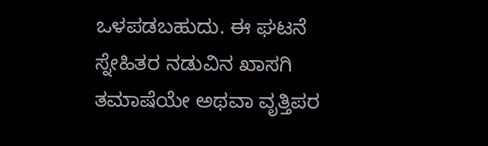ಒಳಪಡಬಹುದು. ಈ ಘಟನೆ ಸ್ನೇಹಿತರ ನಡುವಿನ ಖಾಸಗಿ ತಮಾಷೆಯೇ ಅಥವಾ ವೃತ್ತಿಪರ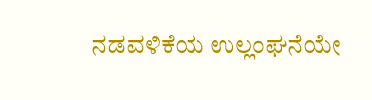ನಡವಳಿಕೆಯ ಉಲ್ಲಂಘನೆಯೇ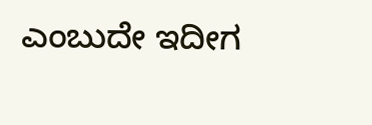ಎಂಬುದೇ ಇದೀಗ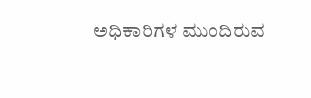ಅಧಿಕಾರಿಗಳ ಮುಂದಿರುವ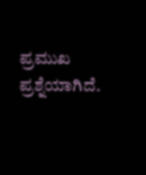ಪ್ರಮುಖ ಪ್ರಶ್ನೆಯಾಗಿದೆ.